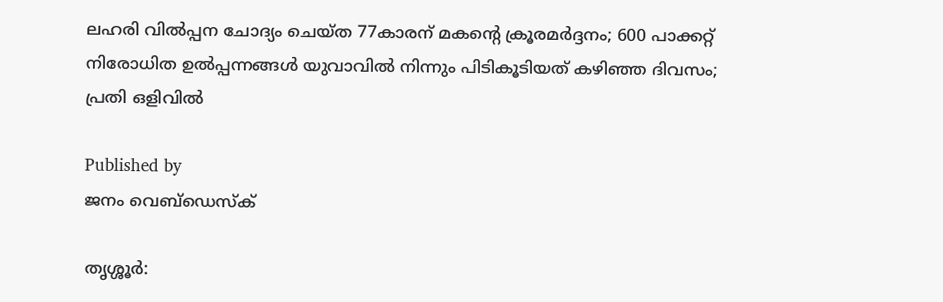ലഹരി വിൽപ്പന ചോദ്യം ചെയ്ത 77കാരന് മകന്റെ ക്രൂരമർദ്ദനം; 600 പാക്കറ്റ് നിരോധിത ഉൽപ്പന്നങ്ങൾ യുവാവിൽ നിന്നും പിടികൂടിയത് കഴിഞ്ഞ ദിവസം; പ്രതി ഒളിവിൽ

Published by
ജനം വെബ്‌ഡെസ്ക്

തൃശ്ശൂർ: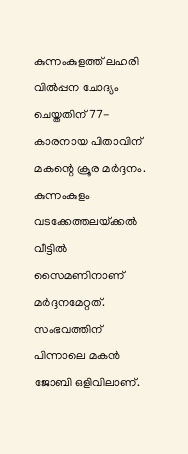കുന്നംകുളത്ത് ലഹരി വിൽപ്പന ചോദ്യം ചെയ്തതിന് 77-കാരനായ പിതാവിന് മകന്റെ ക്രൂര മർദ്ദനം. കുന്നംകുളം വടക്കേത്തലയ്‌ക്കൽ വീട്ടിൽ സൈമണിനാണ് മർദ്ദനമേറ്റത്. സംഭവത്തിന് പിന്നാലെ മകൻ ജോബി ഒളിവിലാണ്.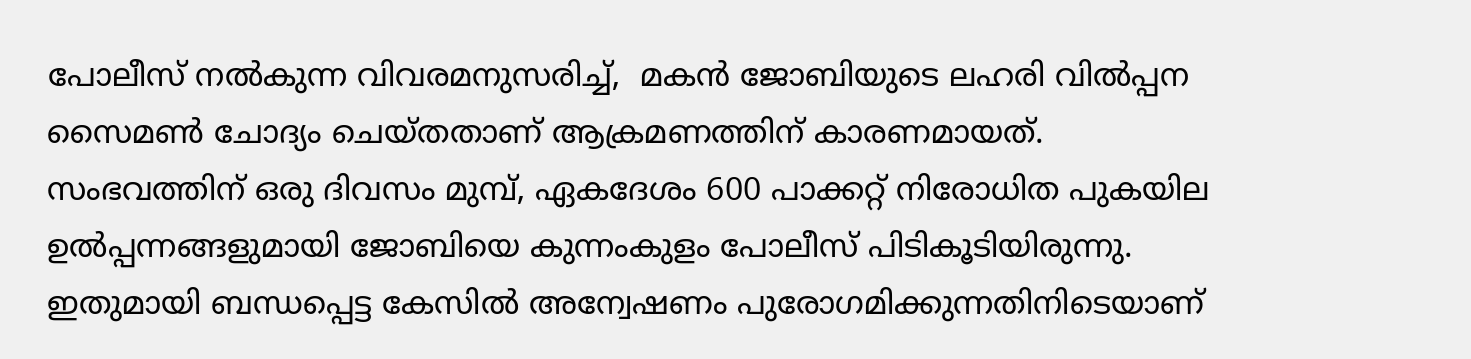പോലീസ് നൽകുന്ന വിവരമനുസരിച്ച്,  മകൻ ജോബിയുടെ ലഹരി വിൽപ്പന സൈമൺ ചോദ്യം ചെയ്തതാണ് ആക്രമണത്തിന് കാരണമായത്.  സംഭവത്തിന് ഒരു ദിവസം മുമ്പ്, ഏകദേശം 600 പാക്കറ്റ് നിരോധിത പുകയില ഉൽപ്പന്നങ്ങളുമായി ജോബിയെ കുന്നംകുളം പോലീസ് പിടികൂടിയിരുന്നു. ഇതുമായി ബന്ധപ്പെട്ട കേസിൽ അന്വേഷണം പുരോഗമിക്കുന്നതിനിടെയാണ്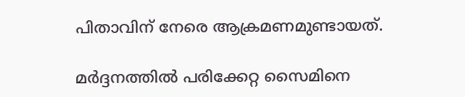പിതാവിന് നേരെ ആക്രമണമുണ്ടായത്.

മർദ്ദനത്തിൽ പരിക്കേറ്റ സൈമിനെ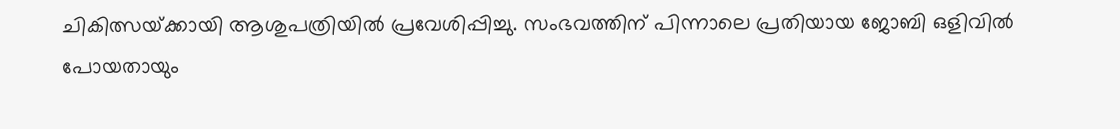ചികിത്സയ്‌ക്കായി ആശുപത്രിയിൽ പ്രവേശിപ്പിച്ചു. സംഭവത്തിന് പിന്നാലെ പ്രതിയായ ജോബി ഒളിവിൽ പോയതായും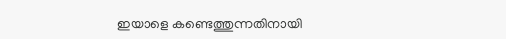ഇയാളെ കണ്ടെത്തുന്നതിനായി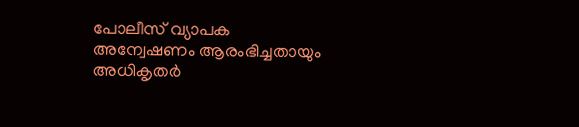പോലീസ് വ്യാപക അന്വേഷണം ആരംഭിച്ചതായും അധികൃതർ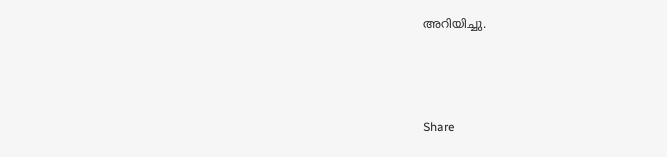അറിയിച്ചു.



Share